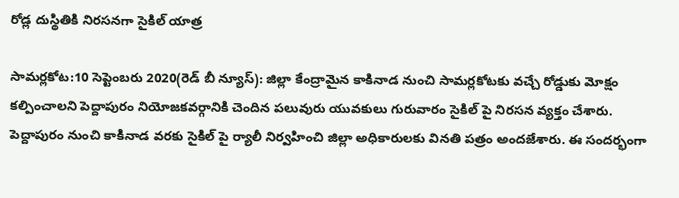రోడ్ల దుస్థితికి నిరసనగా సైకిల్ యాత్ర

సామర్లకోట:10 సెప్టెంబరు 2020(రెడ్ బీ న్యూస్): జిల్లా కేంద్రామైన కాకినాడ నుంచి సామర్లకోటకు వచ్చే రోడ్డుకు మోక్షం కల్పించాలని పెద్దాపురం నియోజకవర్గానికి చెందిన పలువురు యువకులు గురువారం సైకిల్ పై నిరసన వ్యక్తం చేశారు. పెద్దాపురం నుంచి కాకినాడ వరకు సైకిల్ పై ర్యాలీ నిర్వహించి జిల్లా అధికారులకు వినతి పత్రం అందజేశారు. ఈ సందర్భంగా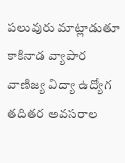పలువురు మాట్లాడుతూ కాకినాడ వ్యాపార వాణిజ్య విద్యా ఉద్యోగ తదితర అవసరాల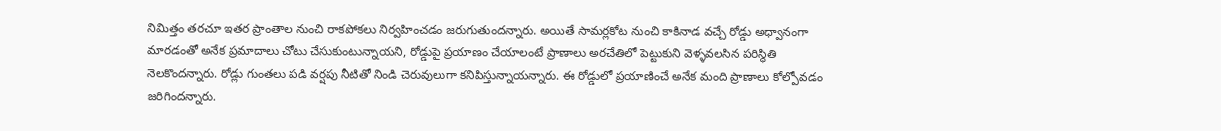నిమిత్తం తరచూ ఇతర ప్రాంతాల నుంచి రాకపోకలు నిర్వహించడం జరుగుతుందన్నారు. అయితే సామర్లకోట నుంచి కాకినాడ వచ్చే రోడ్డు అధ్వానంగా మారడంతో అనేక ప్రమాదాలు చోటు చేసుకుంటున్నాయని, రోడ్డుపై ప్రయాణం చేయాలంటే ప్రాణాలు అరచేతిలో పెట్టుకుని వెళ్ళవలసిన పరిస్థితి నెలకొందన్నారు. రోడ్లు గుంతలు పడి వర్షపు నీటితో నిండి చెరువులుగా కనిపిస్తున్నాయన్నారు. ఈ రోడ్డులో ప్రయాణించే అనేక మంది ప్రాణాలు కోల్పోవడం జరిగిందన్నారు.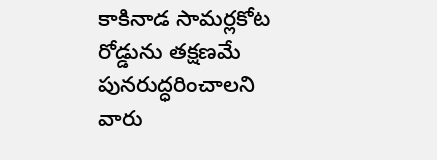కాకినాడ సామర్లకోట రోడ్డును తక్షణమే పునరుద్ధరించాలని వారు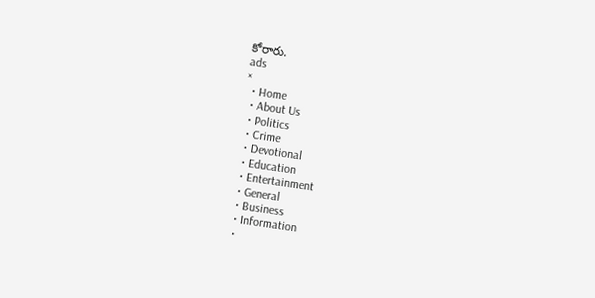కోరారు.
ads
×
  • Home
  • About Us
  • Politics
  • Crime
  • Devotional
  • Education
  • Entertainment
  • General
  • Business
  • Information
  •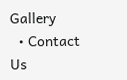Gallery
  • Contact Us